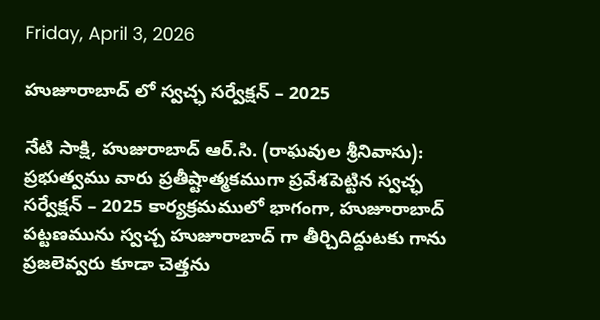Friday, April 3, 2026

హుజూరాబాద్ లో స్వచ్ఛ సర్వేక్షన్ – 2025

నేటి సాక్షి, హుజురాబాద్ ఆర్.సి. (రాఘవుల శ్రీనివాసు): ప్రభుత్వము వారు ప్రతీష్టాత్మకముగా ప్రవేశపెట్టిన స్వచ్ఛ సర్వేక్షన్ – 2025 కార్యక్రమములో భాగంగా, హుజూరాబాద్ పట్టణమును స్వచ్చ హుజూరాబాద్ గా తీర్చిదిద్దుటకు గాను ప్రజలెవ్వరు కూడా చెత్తను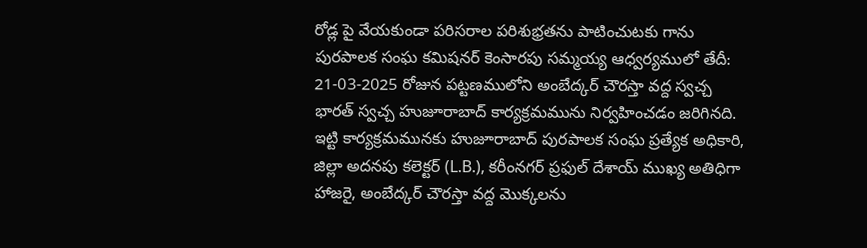రోడ్ల పై వేయకుండా పరిసరాల పరిశుభ్రతను పాటించుటకు గాను పురపాలక సంఘ కమిషనర్ కెంసారపు సమ్మయ్య ఆధ్వర్యములో తేదీ: 21-03-2025 రోజున పట్టణములోని అంబేద్కర్ చౌరస్తా వద్ద స్వచ్చ భారత్ స్వచ్చ హుజూరాబాద్ కార్యక్రమమును నిర్వహించడం జరిగినది. ఇట్టి కార్యక్రమమునకు హుజూరాబాద్ పురపాలక సంఘ ప్రత్యేక అధికారి, జిల్లా అదనపు కలెక్టర్ (L.B.), కరీంనగర్ ప్రఫుల్ దేశాయ్ ముఖ్య అతిధిగా హాజరై, అంబేద్కర్ చౌరస్తా వద్ద మొక్కలను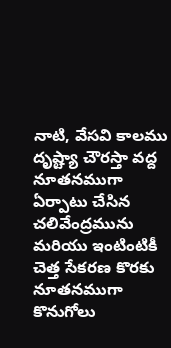నాటి, వేసవి కాలము దృష్ట్యా చౌరస్తా వద్ద నూతనముగా ఏర్పాటు చేసిన చలివేంద్రమును మరియు ఇంటింటికీ చెత్త సేకరణ కొరకు నూతనముగా కొనుగోలు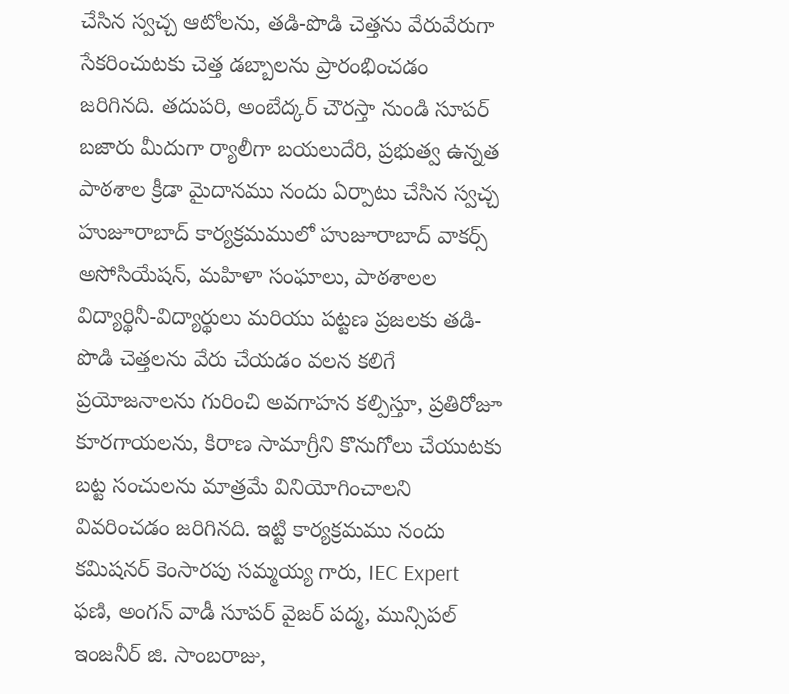చేసిన స్వచ్చ ఆటోలను, తడి-పొడి చెత్తను వేరువేరుగా సేకరించుటకు చెత్త డబ్బాలను ప్రారంభించడం జరిగినది. తదుపరి, అంబేద్కర్ చౌరస్తా నుండి సూపర్ బజారు మీదుగా ర్యాలీగా బయలుదేరి, ప్రభుత్వ ఉన్నత పాఠశాల క్రీడా మైదానము నందు ఏర్పాటు చేసిన స్వచ్చ హుజూరాబాద్ కార్యక్రమములో హుజూరాబాద్ వాకర్స్ అసోసియేషన్, మహిళా సంఘాలు, పాఠశాలల విద్యార్థినీ-విద్యార్థులు మరియు పట్టణ ప్రజలకు తడి-పొడి చెత్తలను వేరు చేయడం వలన కలిగే ప్రయోజనాలను గురించి అవగాహన కల్పిస్తూ, ప్రతిరోజూ కూరగాయలను, కిరాణ సామాగ్రీని కొనుగోలు చేయుటకు బట్ట సంచులను మాత్రమే వినియోగించాలని వివరించడం జరిగినది. ఇట్టి కార్యక్రమము నందు కమిషనర్ కెంసారపు సమ్మయ్య గారు, IEC Expert ఫణి, అంగన్ వాడీ సూపర్ వైజర్ పద్మ, మున్సిపల్ ఇంజనీర్ జి. సాంబరాజు,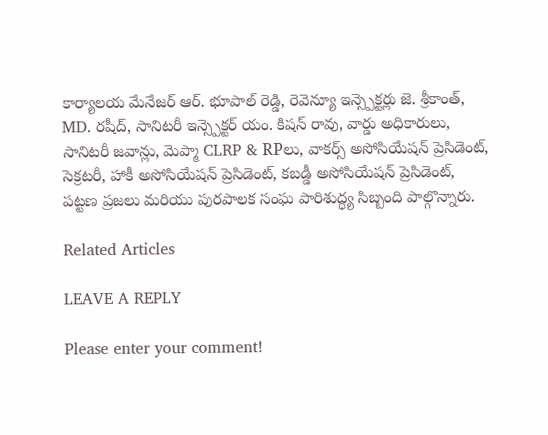కార్యాలయ మేనేజర్ ఆర్. భూపాల్ రెడ్డి, రెవెన్యూ ఇన్స్పెక్టర్లు జె. శ్రీకాంత్, MD. రషీద్, సానిటరీ ఇన్స్పెక్టర్ యం. కిషన్ రావు, వార్డు అధికారులు, సానిటరీ జవాన్లు, మెప్మా CLRP & RPలు, వాకర్స్ అసోసియేషన్ ప్రెసిడెంట్, సెక్రటరీ, హాకీ అసోసియేషన్ ప్రెసిడెంట్, కబడ్డీ అసోసియేషన్ ప్రెసిడెంట్, పట్టణ ప్రజలు మరియు పురపాలక సంఘ పారిశుద్ధ్య సిబ్బంది పాల్గొన్నారు.

Related Articles

LEAVE A REPLY

Please enter your comment!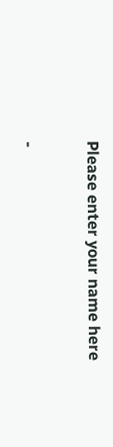Please enter your name here

-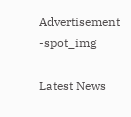Advertisement -spot_img

Latest News